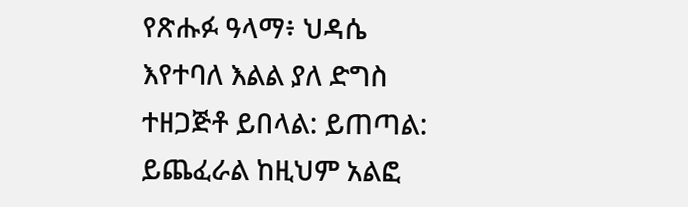የጽሑፉ ዓላማ፥ ህዳሴ እየተባለ እልል ያለ ድግስ ተዘጋጅቶ ይበላል: ይጠጣል: ይጨፈራል ከዚህም አልፎ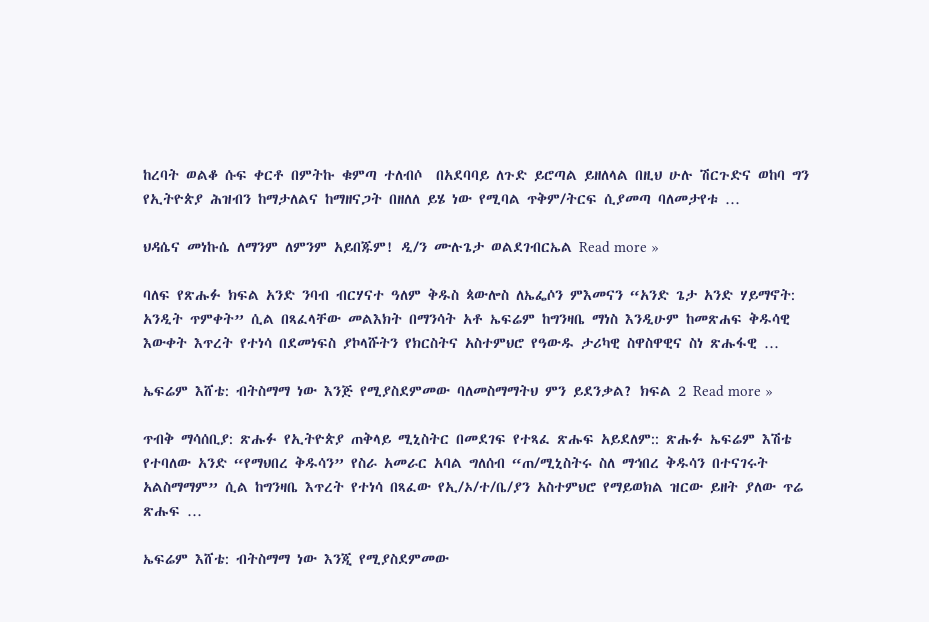ከረባት ወልቆ ሱፍ ቀርቶ በምትኩ ቁምጣ ተለብሶ  በአደባባይ ለጉድ ይሮጣል ይዘለላል በዚህ ሁሉ ሽርጉድና ወከባ ግን የኢትዮጵያ ሕዝብን ከማታለልና ከማዘናጋት በዘለለ ይሄ ነው የሚባል ጥቅም/ትርፍ ሲያመጣ ባለመታየቱ …

ህዳሴና መነኩሴ ለማንም ለምንም አይበጁም! ዲ/ን ሙሉጌታ ወልደገብርኤል Read more »

ባለፍ የጽሑፉ ክፍል አንድ ንባብ ብርሃናተ ዓለም ቅዱስ ጳውሎስ ለኤፌሶን ምእመናን “አንድ ጌታ አንድ ሃይማኖት: አንዲት ጥምቀት” ሲል በጻፈላቸው መልእክት በማንሳት አቶ ኤፍሬም ከግንዛቤ ማነስ እንዲሁም ከመጽሐፍ ቅዱሳዊ  እውቀት እጥረት የተነሳ በደመነፍስ ያኮላሹትን የክርስትና አስተምህሮ የዓውዱ ታሪካዊ ስዋስዋዊና ስነ ጽሑፋዊ …

ኤፍሬም እሸቴ: ብትስማማ ነው እንጅ የሚያስደምመው ባለመስማማትህ ምን ይደንቃል? ክፍል 2 Read more »

ጥብቅ ማሳሰቢያ: ጽሑፉ የኢትዮጵያ ጠቅላይ ሚኒስትር በመደገፍ የተጻፈ ጽሑፍ አይደለም:: ጽሑፉ ኤፍሬም እሽቴ የተባለው አንድ “የማህበረ ቅዱሳን” የስራ አመራር አባል ግለሰብ “ጠ/ሚኒስትሩ ስለ ማኅበረ ቅዱሳን በተናገሩት አልስማማም” ሲል ከግንዛቤ እጥረት የተነሳ በጻፈው የኢ/ኦ/ተ/ቤ/ያን አስተምህሮ የማይወክል ዝርው ይዘት ያለው ጥሬ ጽሑፍ …

ኤፍሬም እሸቴ: ብትስማማ ነው እንጂ የሚያስደምመው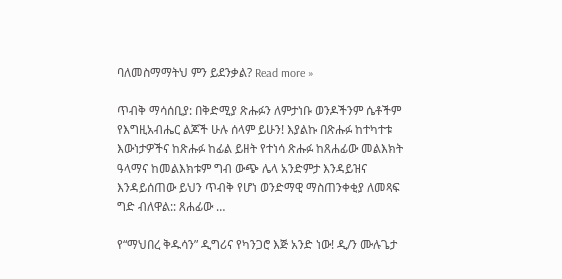ባለመስማማትህ ምን ይደንቃል? Read more »

ጥብቅ ማሳሰቢያ: በቅድሚያ ጽሑፉን ለምታነቡ ወንዶችንም ሴቶችም የእግዚአብሔር ልጆች ሁሉ ሰላም ይሁን! እያልኩ በጽሑፉ ከተካተቱ እውነታዎችና ከጽሑፉ ከፊል ይዘት የተነሳ ጽሑፉ ከጸሐፊው መልእክት ዓላማና ከመልእክቱም ግብ ውጭ ሌላ አንድምታ እንዳይዝና እንዳይሰጠው ይህን ጥብቅ የሆነ ወንድማዊ ማስጠንቀቂያ ለመጻፍ ግድ ብለዋል:: ጸሐፊው …

የ“ማህበረ ቅዱሳን” ዲግሪና የካንጋሮ እጅ አንድ ነው! ዲ/ን ሙሉጌታ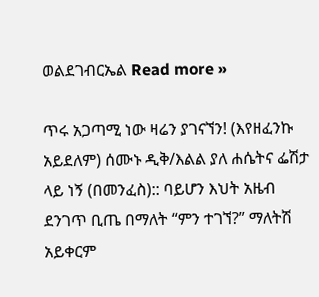ወልደገብርኤል Read more »

ጥሩ አጋጣሚ ነው ዛሬን ያገናኘን! (እየዘፈንኩ አይደለም) ሰሙኑ ዲቅ/እልል ያለ ሐሴትና ፌሽታ ላይ ነኝ (በመንፈስ):: ባይሆን እህት አዜብ ደንገጥ ቢጤ በማለት “ምን ተገኘ?” ማለትሽ አይቀርም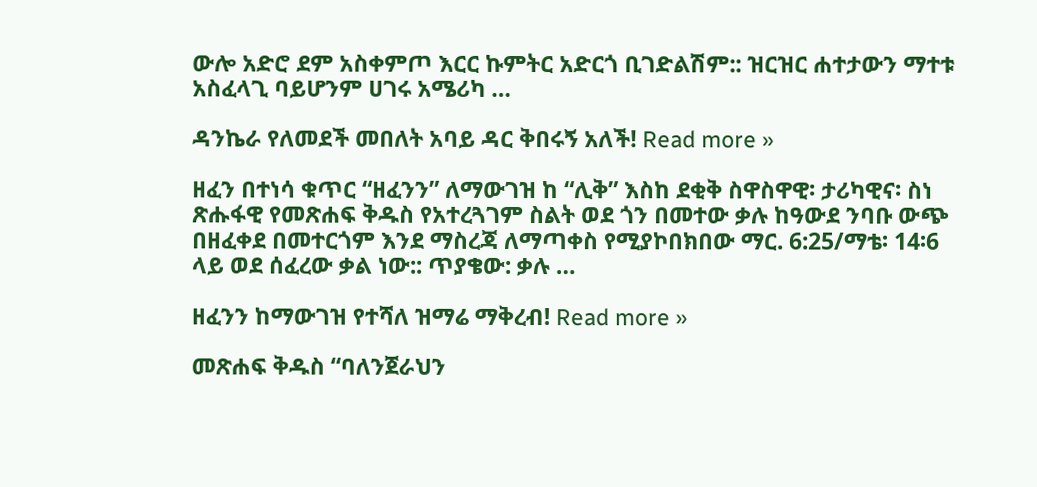ውሎ አድሮ ደም አስቀምጦ እርር ኩምትር አድርጎ ቢገድልሽም:: ዝርዝር ሐተታውን ማተቱ አስፈላጊ ባይሆንም ሀገሩ አሜሪካ …

ዳንኬራ የለመደች መበለት አባይ ዳር ቅበሩኝ አለች! Read more »

ዘፈን በተነሳ ቁጥር “ዘፈንን” ለማውገዝ ከ “ሊቅ” እስከ ደቂቅ ስዋስዋዊ፡ ታሪካዊና፡ ስነ ጽሑፋዊ የመጽሐፍ ቅዱስ የአተረጓገም ስልት ወደ ጎን በመተው ቃሉ ከዓውደ ንባቡ ውጭ በዘፈቀደ በመተርጎም እንደ ማስረጃ ለማጣቀስ የሚያኮበክበው ማር. 6:25/ማቴ፡ 14፡6 ላይ ወደ ሰፈረው ቃል ነው:: ጥያቄው: ቃሉ …

ዘፈንን ከማውገዝ የተሻለ ዝማሬ ማቅረብ! Read more »

መጽሐፍ ቅዱስ “ባለንጀራህን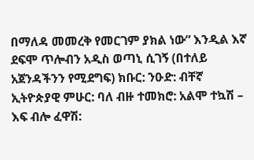በማለዳ መመረቅ የመርገም ያክል ነው” እንዲል እኛ ደፍሞ ጥሎብን አዲስ ወጣኒ ሲገኝ (በተለይ  አጀንዳችንን የሚደግፍ) ክቡር: ንዑድ: ብቸኛ ኢትዮጵያዊ ምሁር: ባለ ብዙ ተመክሮ: አልሞ ተኳሽ – እፍ ብሎ ፈዋሽ: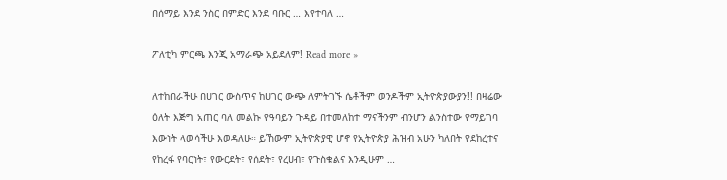በሰማይ እንደ ንስር በምድር እንደ ባቡር … እየተባለ …

ፖለቲካ ምርጫ እንጂ አማራጭ አይደለም! Read more »

ለተከበራችሁ በሀገር ውስጥና ከሀገር ውጭ ለምትገኙ ሴቶችም ወንዶችም ኢትዮጵያውያን!! በዛሬው ዕለት እጅግ አጠር ባለ መልኩ የዓባይን ጉዳይ በተመለከተ ማናችንም ብንሆን ልንስተው የማይገባ እውነት ላወሳችሁ እወዳለሁ። ይኸውም ኢትዮጵያዊ ሆኖ የኢትዮጵያ ሕዝብ አሁን ካለበት የደከረተና የከረፋ የባርነት፣ የውርደት፣ የሰደት፣ የረሀብ፣ የጉስቁልና እንዲሁም …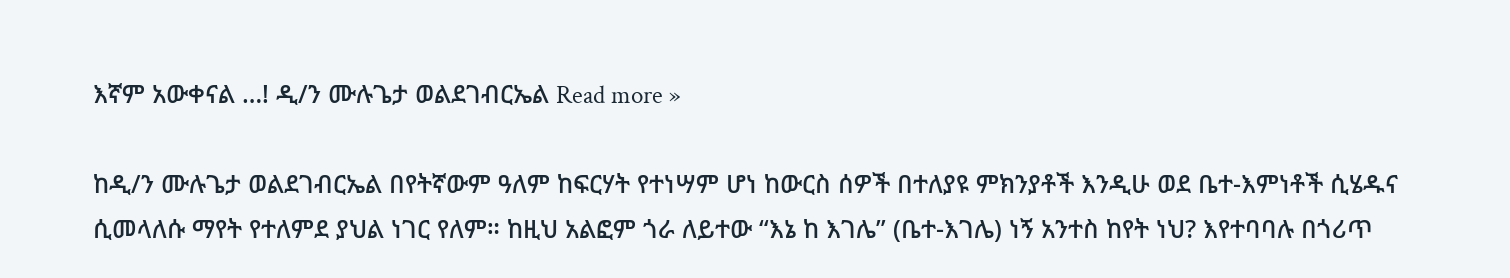እኛም አውቀናል …! ዲ/ን ሙሉጌታ ወልደገብርኤል Read more »

ከዲ/ን ሙሉጌታ ወልደገብርኤል በየትኛውም ዓለም ከፍርሃት የተነሣም ሆነ ከውርስ ሰዎች በተለያዩ ምክንያቶች እንዲሁ ወደ ቤተ-እምነቶች ሲሄዱና ሲመላለሱ ማየት የተለምደ ያህል ነገር የለም። ከዚህ አልፎም ጎራ ለይተው “እኔ ከ እገሌ” (ቤተ-እገሌ) ነኝ አንተስ ከየት ነህ? እየተባባሉ በጎሪጥ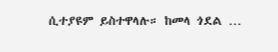ሲተያዩም ይስተዋላሉ። ከመላ ጎደል …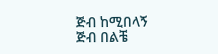ጅብ ከሚበላኝ ጅብ በልቼ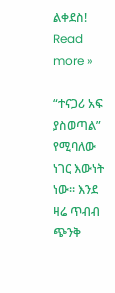ልቀደስ! Read more »

“ተናጋሪ አፍ ያስወጣል” የሚባለው ነገር እውነት ነው። እንደ ዛሬ ጥብብ ጭንቅ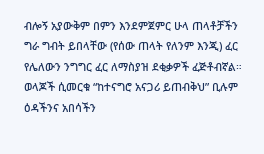ብሎኝ አያውቅም በምን እንደምጀምር ሁላ ጠላቶቻችን ግራ ግብት ይበላቸው (የሰው ጠላት የለንም እንጂ) ፈር የሌለውን ንግግር ፈር ለማስያዝ ደቂቃዎች ፈጅቶብኛል። ወላጆች ሲመርቁ “ከተናግሮ አናጋሪ ይጠብቅህ” ቢሉም ዕዳችንና አበሳችን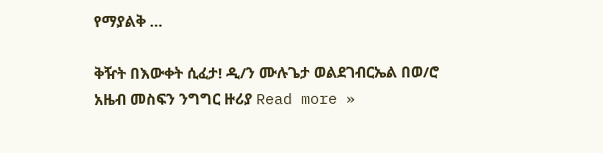የማያልቅ …

ቅዥት በእውቀት ሲፈታ! ዲ/ን ሙሉጌታ ወልደገብርኤል በወ/ሮ አዜብ መስፍን ንግግር ዙሪያ Read more »